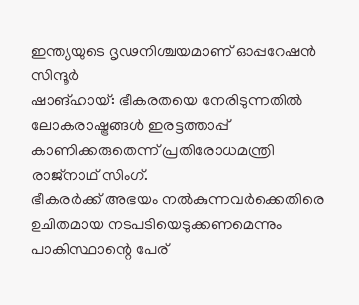ഇന്ത്യയുടെ ദൃഢനിശ്ചയമാണ് ഓപ്പറേഷൻ സിന്ദൂർ
ഷാങ്ഹായ്: ഭീകരതയെ നേരിടുന്നതിൽ ലോകരാഷ്ട്രങ്ങൾ ഇരട്ടത്താപ്പ് കാണിക്കരുതെന്ന് പ്രതിരോധമന്ത്രി രാജ്നാഥ് സിംഗ്.
ഭീകരർക്ക് അഭയം നൽകുന്നവർക്കെതിരെ ഉചിതമായ നടപടിയെടുക്കണമെന്നും പാകിസ്ഥാന്റെ പേര്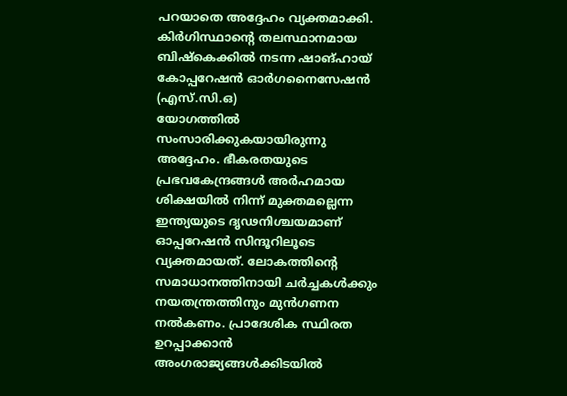പറയാതെ അദ്ദേഹം വ്യക്തമാക്കി. കിർഗിസ്ഥാന്റെ തലസ്ഥാനമായ ബിഷ്കെക്കിൽ നടന്ന ഷാങ്ഹായ് കോപ്പറേഷൻ ഓർഗനൈസേഷൻ (എസ്.സി.ഒ)
യോഗത്തിൽ സംസാരിക്കുകയായിരുന്നു അദ്ദേഹം. ഭീകരതയുടെ പ്രഭവകേന്ദ്രങ്ങൾ അർഹമായ ശിക്ഷയിൽ നിന്ന് മുക്തമല്ലെന്ന ഇന്ത്യയുടെ ദൃഢനിശ്ചയമാണ് ഓപ്പറേഷൻ സിന്ദൂറിലൂടെ വ്യക്തമായത്. ലോകത്തിന്റെ സമാധാനത്തിനായി ചർച്ചകൾക്കും നയതന്ത്രത്തിനും മുൻഗണന നൽകണം. പ്രാദേശിക സ്ഥിരത ഉറപ്പാക്കാൻ അംഗരാജ്യങ്ങൾക്കിടയിൽ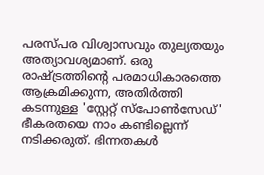പരസ്പര വിശ്വാസവും തുല്യതയും അത്യാവശ്യമാണ്. ഒരു രാഷ്ട്രത്തിന്റെ പരമാധികാരത്തെ ആക്രമിക്കുന്ന, അതിർത്തി കടന്നുള്ള 'സ്റ്റേറ്റ് സ്പോൺസേഡ്' ഭീകരതയെ നാം കണ്ടില്ലെന്ന് നടിക്കരുത്. ഭിന്നതകൾ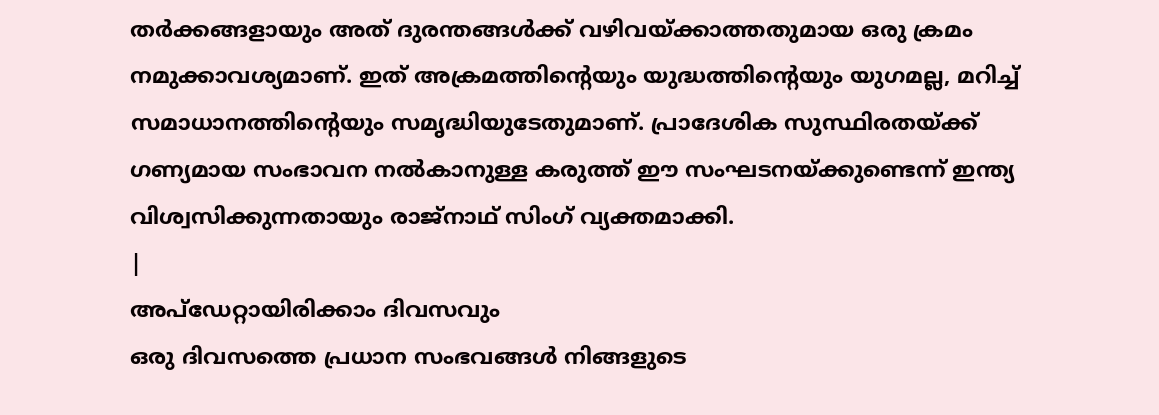തർക്കങ്ങളായും അത് ദുരന്തങ്ങൾക്ക് വഴിവയ്ക്കാത്തതുമായ ഒരു ക്രമം നമുക്കാവശ്യമാണ്. ഇത് അക്രമത്തിന്റെയും യുദ്ധത്തിന്റെയും യുഗമല്ല, മറിച്ച് സമാധാനത്തിന്റെയും സമൃദ്ധിയുടേതുമാണ്. പ്രാദേശിക സുസ്ഥിരതയ്ക്ക് ഗണ്യമായ സംഭാവന നൽകാനുള്ള കരുത്ത് ഈ സംഘടനയ്ക്കുണ്ടെന്ന് ഇന്ത്യ വിശ്വസിക്കുന്നതായും രാജ്നാഥ് സിംഗ് വ്യക്തമാക്കി.
|
അപ്ഡേറ്റായിരിക്കാം ദിവസവും
ഒരു ദിവസത്തെ പ്രധാന സംഭവങ്ങൾ നിങ്ങളുടെ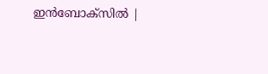ഇൻബോക്സിൽ |